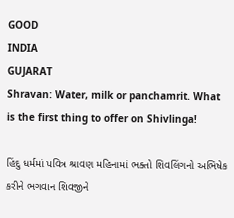GOOD
INDIA
GUJARAT
Shravan: Water, milk or panchamrit. What is the first thing to offer on Shivlinga!

હિંદુ ધર્મમાં પવિત્ર શ્રાવણ મહિનામાં ભક્તો શિવલિંગનો અભિષેક કરીને ભગવાન શિવજીને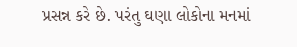પ્રસન્ન કરે છે. પરંતુ ઘણા લોકોના મનમાં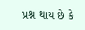પ્રશ્ન થાય છે કે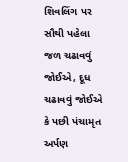શિવલિંગ પર સૌથી પહેલા જળ ચઢાવવું જોઈએ, દૂધ ચઢાવવું જોઈએ કે પછી પંચામૃત અર્પણ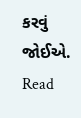કરવું જોઈએ.
Read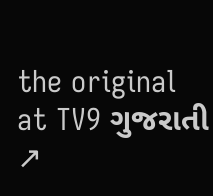the original at TV9 ગુજરાતી ↗